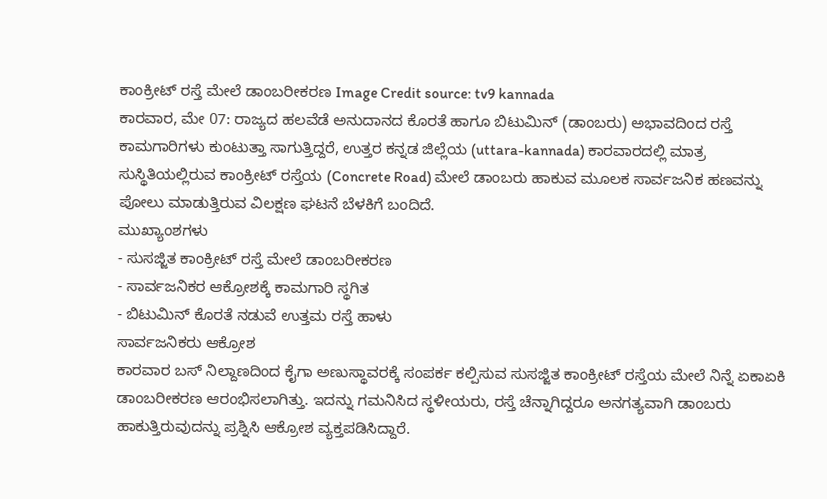ಕಾಂಕ್ರೀಟ್ ರಸ್ತೆ ಮೇಲೆ ಡಾಂಬರೀಕರಣ Image Credit source: tv9 kannada
ಕಾರವಾರ, ಮೇ 07: ರಾಜ್ಯದ ಹಲವೆಡೆ ಅನುದಾನದ ಕೊರತೆ ಹಾಗೂ ಬಿಟುಮಿನ್ (ಡಾಂಬರು) ಅಭಾವದಿಂದ ರಸ್ತೆ ಕಾಮಗಾರಿಗಳು ಕುಂಟುತ್ತಾ ಸಾಗುತ್ತಿದ್ದರೆ, ಉತ್ತರ ಕನ್ನಡ ಜಿಲ್ಲೆಯ (uttara-kannada) ಕಾರವಾರದಲ್ಲಿ ಮಾತ್ರ ಸುಸ್ಥಿತಿಯಲ್ಲಿರುವ ಕಾಂಕ್ರೀಟ್ ರಸ್ತೆಯ (Concrete Road) ಮೇಲೆ ಡಾಂಬರು ಹಾಕುವ ಮೂಲಕ ಸಾರ್ವಜನಿಕ ಹಣವನ್ನು ಪೋಲು ಮಾಡುತ್ತಿರುವ ವಿಲಕ್ಷಣ ಘಟನೆ ಬೆಳಕಿಗೆ ಬಂದಿದೆ.
ಮುಖ್ಯಾಂಶಗಳು
- ಸುಸಜ್ಜಿತ ಕಾಂಕ್ರೀಟ್ ರಸ್ತೆ ಮೇಲೆ ಡಾಂಬರೀಕರಣ
- ಸಾರ್ವಜನಿಕರ ಆಕ್ರೋಶಕ್ಕೆ ಕಾಮಗಾರಿ ಸ್ಥಗಿತ
- ಬಿಟುಮಿನ್ ಕೊರತೆ ನಡುವೆ ಉತ್ತಮ ರಸ್ತೆ ಹಾಳು
ಸಾರ್ವಜನಿಕರು ಆಕ್ರೋಶ
ಕಾರವಾರ ಬಸ್ ನಿಲ್ದಾಣದಿಂದ ಕೈಗಾ ಅಣುಸ್ಥಾವರಕ್ಕೆ ಸಂಪರ್ಕ ಕಲ್ಪಿಸುವ ಸುಸಜ್ಜಿತ ಕಾಂಕ್ರೀಟ್ ರಸ್ತೆಯ ಮೇಲೆ ನಿನ್ನೆ ಏಕಾಏಕಿ ಡಾಂಬರೀಕರಣ ಆರಂಭಿಸಲಾಗಿತ್ತು. ಇದನ್ನು ಗಮನಿಸಿದ ಸ್ಥಳೀಯರು, ರಸ್ತೆ ಚೆನ್ನಾಗಿದ್ದರೂ ಅನಗತ್ಯವಾಗಿ ಡಾಂಬರು ಹಾಕುತ್ತಿರುವುದನ್ನು ಪ್ರಶ್ನಿಸಿ ಆಕ್ರೋಶ ವ್ಯಕ್ತಪಡಿಸಿದ್ದಾರೆ.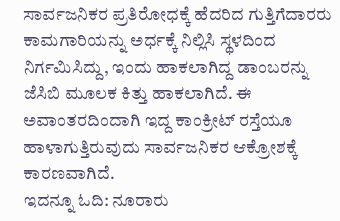ಸಾರ್ವಜನಿಕರ ಪ್ರತಿರೋಧಕ್ಕೆ ಹೆದರಿದ ಗುತ್ತಿಗೆದಾರರು ಕಾಮಗಾರಿಯನ್ನು ಅರ್ಧಕ್ಕೆ ನಿಲ್ಲಿಸಿ ಸ್ಥಳದಿಂದ ನಿರ್ಗಮಿಸಿದ್ದು, ಇಂದು ಹಾಕಲಾಗಿದ್ದ ಡಾಂಬರನ್ನು ಜೆಸಿಬಿ ಮೂಲಕ ಕಿತ್ತು ಹಾಕಲಾಗಿದೆ. ಈ ಅವಾಂತರದಿಂದಾಗಿ ಇದ್ದ ಕಾಂಕ್ರೀಟ್ ರಸ್ತೆಯೂ ಹಾಳಾಗುತ್ತಿರುವುದು ಸಾರ್ವಜನಿಕರ ಆಕ್ರೋಶಕ್ಕೆ ಕಾರಣವಾಗಿದೆ.
ಇದನ್ನೂ ಓದಿ: ನೂರಾರು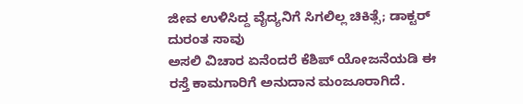ಜೀವ ಉಳಿಸಿದ್ದ ವೈದ್ಯನಿಗೆ ಸಿಗಲಿಲ್ಲ ಚಿಕಿತ್ಸೆ; ಡಾಕ್ಟರ್ ದುರಂತ ಸಾವು
ಅಸಲಿ ವಿಚಾರ ಏನೆಂದರೆ ಕೆಶಿಪ್ ಯೋಜನೆಯಡಿ ಈ ರಸ್ತೆ ಕಾಮಗಾರಿಗೆ ಅನುದಾನ ಮಂಜೂರಾಗಿದೆ.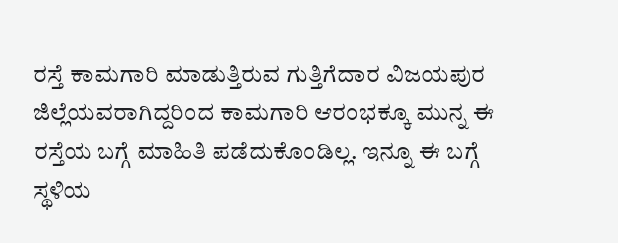ರಸ್ತೆ ಕಾಮಗಾರಿ ಮಾಡುತ್ತಿರುವ ಗುತ್ತಿಗೆದಾರ ವಿಜಯಪುರ ಜಿಲ್ಲೆಯವರಾಗಿದ್ದರಿಂದ ಕಾಮಗಾರಿ ಆರಂಭಕ್ಕೂ ಮುನ್ನ ಈ ರಸ್ತೆಯ ಬಗ್ಗೆ ಮಾಹಿತಿ ಪಡೆದುಕೊಂಡಿಲ್ಲ. ಇನ್ನೂ ಈ ಬಗ್ಗೆ ಸ್ಥಳಿಯ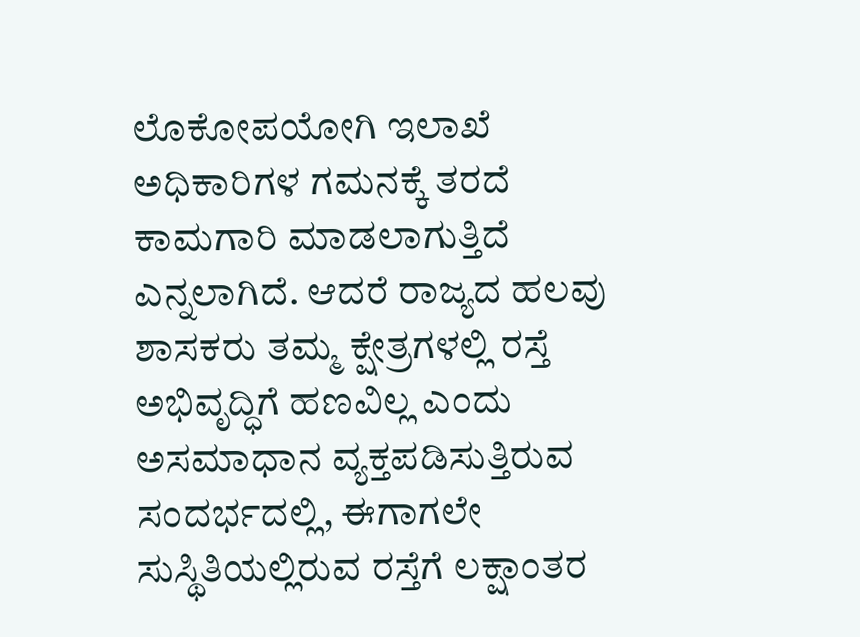ಲೊಕೋಪಯೋಗಿ ಇಲಾಖೆ ಅಧಿಕಾರಿಗಳ ಗಮನಕ್ಕೆ ತರದೆ ಕಾಮಗಾರಿ ಮಾಡಲಾಗುತ್ತಿದೆ ಎನ್ನಲಾಗಿದೆ. ಆದರೆ ರಾಜ್ಯದ ಹಲವು ಶಾಸಕರು ತಮ್ಮ ಕ್ಷೇತ್ರಗಳಲ್ಲಿ ರಸ್ತೆ ಅಭಿವೃದ್ಧಿಗೆ ಹಣವಿಲ್ಲ ಎಂದು ಅಸಮಾಧಾನ ವ್ಯಕ್ತಪಡಿಸುತ್ತಿರುವ ಸಂದರ್ಭದಲ್ಲಿ, ಈಗಾಗಲೇ ಸುಸ್ಥಿತಿಯಲ್ಲಿರುವ ರಸ್ತೆಗೆ ಲಕ್ಷಾಂತರ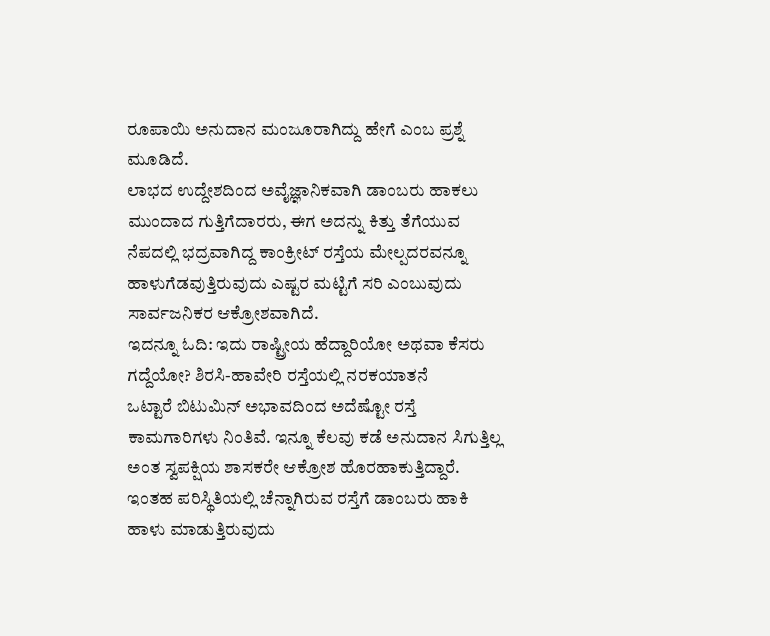ರೂಪಾಯಿ ಅನುದಾನ ಮಂಜೂರಾಗಿದ್ದು ಹೇಗೆ ಎಂಬ ಪ್ರಶ್ನೆ ಮೂಡಿದೆ.
ಲಾಭದ ಉದ್ದೇಶದಿಂದ ಅವೈಜ್ಞಾನಿಕವಾಗಿ ಡಾಂಬರು ಹಾಕಲು ಮುಂದಾದ ಗುತ್ತಿಗೆದಾರರು, ಈಗ ಅದನ್ನು ಕಿತ್ತು ತೆಗೆಯುವ ನೆಪದಲ್ಲಿ ಭದ್ರವಾಗಿದ್ದ ಕಾಂಕ್ರೀಟ್ ರಸ್ತೆಯ ಮೇಲ್ಪದರವನ್ನೂ ಹಾಳುಗೆಡವುತ್ತಿರುವುದು ಎಷ್ಟರ ಮಟ್ಟಿಗೆ ಸರಿ ಎಂಬುವುದು ಸಾರ್ವಜನಿಕರ ಆಕ್ರೋಶವಾಗಿದೆ.
ಇದನ್ನೂ ಓದಿ: ಇದು ರಾಷ್ಟ್ರೀಯ ಹೆದ್ದಾರಿಯೋ ಅಥವಾ ಕೆಸರು ಗದ್ದೆಯೋ? ಶಿರಸಿ-ಹಾವೇರಿ ರಸ್ತೆಯಲ್ಲಿ ನರಕಯಾತನೆ
ಒಟ್ಟಾರೆ ಬಿಟುಮಿನ್ ಅಭಾವದಿಂದ ಅದೆಷ್ಟೋ ರಸ್ತೆ ಕಾಮಗಾರಿಗಳು ನಿಂತಿವೆ. ಇನ್ನೂ ಕೆಲವು ಕಡೆ ಅನುದಾನ ಸಿಗುತ್ತಿಲ್ಲ ಅಂತ ಸ್ವಪಕ್ಷಿಯ ಶಾಸಕರೇ ಆಕ್ರೋಶ ಹೊರಹಾಕುತ್ತಿದ್ದಾರೆ. ಇಂತಹ ಪರಿಸ್ಥಿತಿಯಲ್ಲಿ ಚೆನ್ನಾಗಿರುವ ರಸ್ತೆಗೆ ಡಾಂಬರು ಹಾಕಿ ಹಾಳು ಮಾಡುತ್ತಿರುವುದು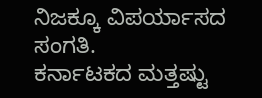ನಿಜಕ್ಕೂ ವಿಪರ್ಯಾಸದ ಸಂಗತಿ.
ಕರ್ನಾಟಕದ ಮತ್ತಷ್ಟು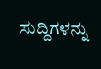ಸುದ್ದಿಗಳನ್ನು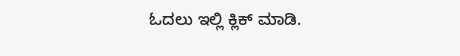ಓದಲು ಇಲ್ಲಿ ಕ್ಲಿಕ್ ಮಾಡಿ.